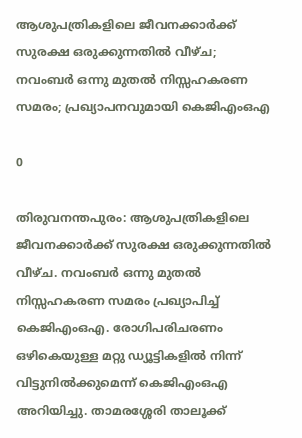ആശുപത്രികളിലെ ജീവനക്കാർക്ക് സുരക്ഷ ഒരുക്കുന്നതിൽ വീഴ്ച; നവംബർ ഒന്നു മുതൽ നിസ്സഹകരണ സമരം; പ്രഖ്യാപനവുമായി കെജിഎംഒഎ

0

തിരുവനന്തപുരം: ആശുപത്രികളിലെ ജീവനക്കാർക്ക് സുരക്ഷ ഒരുക്കുന്നതിൽ വീഴ്ച. നവംബർ ഒന്നു മുതൽ നിസ്സഹകരണ സമരം പ്രഖ്യാപിച്ച് കെജിഎംഒഎ. രോഗിപരിചരണം ഒഴികെയുള്ള മറ്റു ഡ്യൂട്ടികളിൽ നിന്ന് വിട്ടുനിൽക്കുമെന്ന് കെജിഎംഒഎ അറിയിച്ചു. താമരശ്ശേരി താലൂക്ക്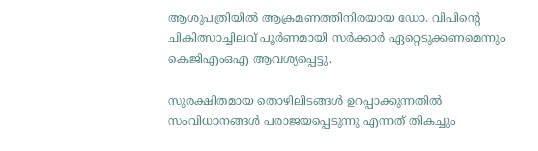ആശുപത്രിയിൽ ആക്രമണത്തിനിരയായ ഡോ. വിപിന്റെ ചികിത്സാച്ചിലവ് പൂർണമായി സർക്കാർ ഏറ്റെടുക്കണമെന്നും കെജിഎംഒഎ ആവശ്യപ്പെട്ടു.

സുരക്ഷിതമായ തൊഴിലിടങ്ങൾ ഉറപ്പാക്കുന്നതിൽ സംവിധാനങ്ങൾ പരാജയപ്പെടുന്നു എന്നത് തികച്ചും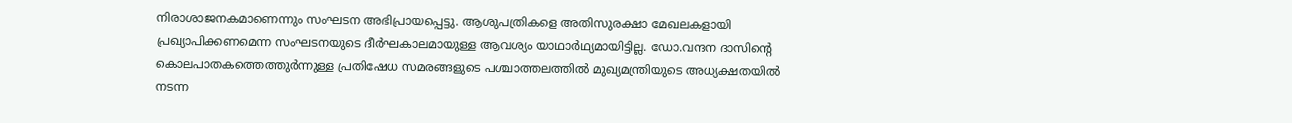നിരാശാജനകമാണെന്നും സംഘടന അഭിപ്രായപ്പെട്ടു. ആശുപത്രികളെ അതിസുരക്ഷാ മേഖലകളായി പ്രഖ്യാപിക്കണമെന്ന സംഘടനയുടെ ദീർഘകാലമായുള്ള ആവശ്യം യാഥാർഥ്യമായിട്ടില്ല. ഡോ.വന്ദന ദാസിന്റെ കൊലപാതകത്തെത്തുർന്നുള്ള പ്രതിഷേധ സമരങ്ങളുടെ പശ്ചാത്തലത്തിൽ മുഖ്യമന്ത്രിയുടെ അധ്യക്ഷതയിൽ നടന്ന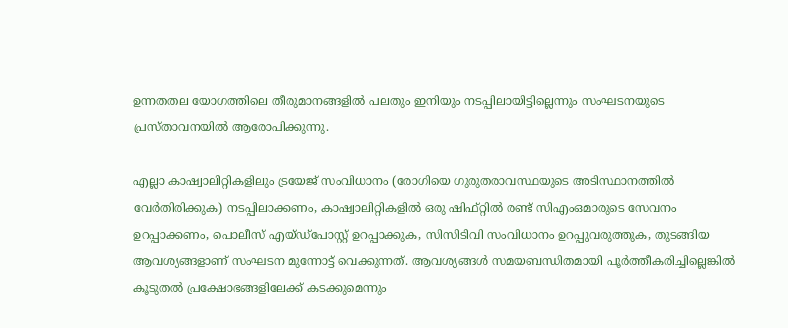ഉന്നതതല യോഗത്തിലെ തീരുമാനങ്ങളിൽ പലതും ഇനിയും നടപ്പിലായിട്ടില്ലെന്നും സംഘടനയുടെ പ്രസ്താവനയിൽ ആരോപിക്കുന്നു.

എല്ലാ കാഷ്വാലിറ്റികളിലും ട്രയേജ് സംവിധാനം (രോഗിയെ ഗുരുതരാവസ്ഥയുടെ അടിസ്ഥാനത്തിൽ വേർതിരിക്കുക) നടപ്പിലാക്കണം, കാഷ്വാലിറ്റികളിൽ ഒരു ഷിഫ്റ്റിൽ രണ്ട് സിഎംഒമാരുടെ സേവനം ഉറപ്പാക്കണം, പൊലീസ് എയ്ഡ്‌പോസ്റ്റ് ഉറപ്പാക്കുക, സിസിടിവി സംവിധാനം ഉറപ്പുവരുത്തുക, തുടങ്ങിയ ആവശ്യങ്ങളാണ് സംഘടന മുന്നോട്ട് വെക്കുന്നത്. ആവശ്യങ്ങൾ സമയബന്ധിതമായി പൂർത്തീകരിച്ചില്ലെങ്കിൽ കൂടുതൽ പ്രക്ഷോഭങ്ങളിലേക്ക് കടക്കുമെന്നും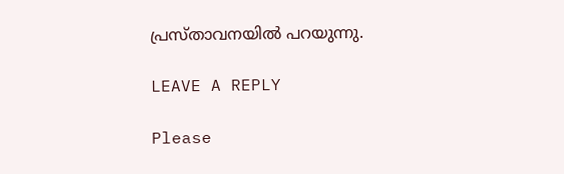പ്രസ്താവനയിൽ പറയുന്നു.

LEAVE A REPLY

Please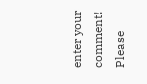enter your comment!
Please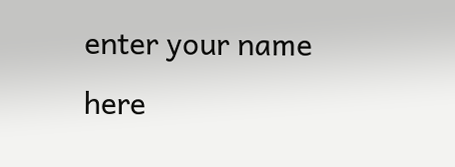enter your name here